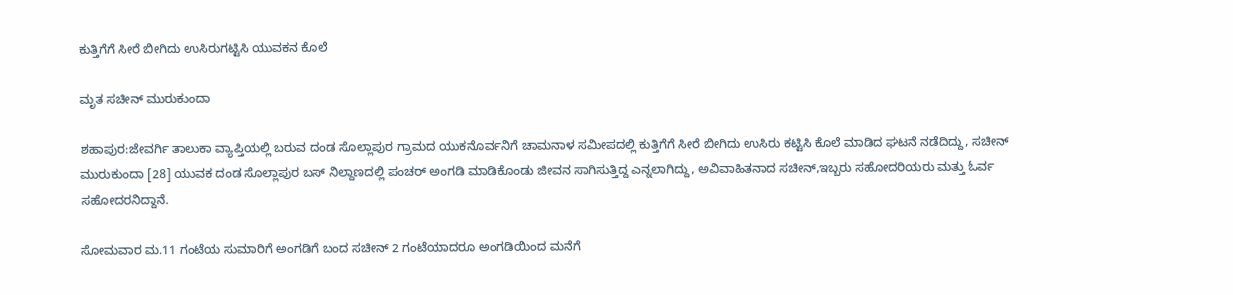ಕುತ್ತಿಗೆಗೆ ಸೀರೆ ಬೀಗಿದು ಉಸಿರುಗಟ್ಟಿಸಿ ಯುವಕನ ಕೊಲೆ

ಮೃತ ಸಚೀನ್ ಮುರುಕುಂದಾ

ಶಹಾಪುರ:ಜೇವರ್ಗಿ ತಾಲುಕಾ ವ್ಯಾಪ್ತಿಯಲ್ಲಿ ಬರುವ ದಂಡ ಸೊಲ್ಲಾಪುರ ಗ್ರಾಮದ ಯುಕನೊರ್ವನಿಗೆ ಚಾಮನಾಳ ಸಮೀಪದಲ್ಲಿ ಕುತ್ತಿಗೆಗೆ ಸೀರೆ ಬೀಗಿದು ಉಸಿರು ಕಟ್ಟಿಸಿ ಕೊಲೆ ಮಾಡಿದ ಘಟನೆ ನಡೆದಿದ್ದು, ಸಚೀನ್ ಮುರುಕುಂದಾ [28] ಯುವಕ ದಂಡ ಸೊಲ್ಲಾಪುರ ಬಸ್ ನಿಲ್ದಾಣದಲ್ಲಿ ಪಂಚರ್ ಅಂಗಡಿ ಮಾಡಿಕೊಂಡು ಜೀವನ ಸಾಗಿಸುತ್ತಿದ್ದ ಎನ್ನಲಾಗಿದ್ದು, ಅವಿವಾಹಿತನಾದ ಸಚೀನ್,ಇಬ್ಬರು ಸಹೋದರಿಯರು ಮತ್ತು ಓರ್ವ ಸಹೋದರನಿದ್ದಾನೆ.

ಸೋಮವಾರ ಮ.11 ಗಂಟೆಯ ಸುಮಾರಿಗೆ ಅಂಗಡಿಗೆ ಬಂದ ಸಚೀನ್ 2 ಗಂಟೆಯಾದರೂ ಅಂಗಡಿಯಿಂದ ಮನೆಗೆ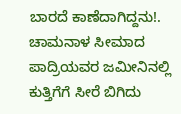ಬಾರದೆ ಕಾಣೆದಾಗಿದ್ದನು!. ಚಾಮನಾಳ ಸೀಮಾದ ಪಾದ್ರಿಯವರ ಜಮೀನಿನಲ್ಲಿ ಕುತ್ತಿಗೆಗೆ ಸೀರೆ ಬಿಗಿದು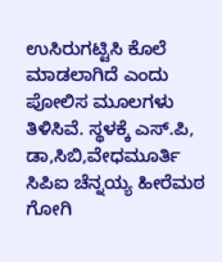ಉಸಿರುಗಟ್ಟಿಸಿ ಕೊಲೆ ಮಾಡಲಾಗಿದೆ ಎಂದು ಪೋಲಿಸ ಮೂಲಗಳು ತಿಳಿಸಿವೆ. ಸ್ಥಳಕ್ಕೆ ಎಸ್.ಪಿ, ಡಾ,ಸಿಬಿ,ವೇಧಮೂರ್ತಿ ಸಿಪಿಐ ಚೆನ್ನಯ್ಯ ಹೀರೆಮಠ ಗೋಗಿ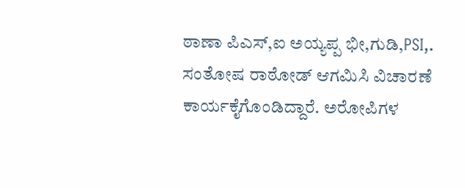ಠಾಣಾ ಪಿಎಸ್,ಐ ಅಯ್ಯಪ್ಪ ಭೀ,ಗುಡಿ,PSI,. ಸಂತೋಷ ರಾಠೋಡ್ ಆಗಮಿಸಿ ವಿಚಾರಣೆ ಕಾರ್ಯಕೈಗೊಂಡಿದ್ದಾರೆ. ಅರೋಪಿಗಳ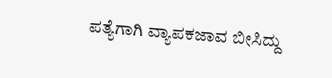ಪತ್ಯೆಗಾಗಿ ವ್ಯಾಪಕಜಾವ ಬೀಸಿದ್ದು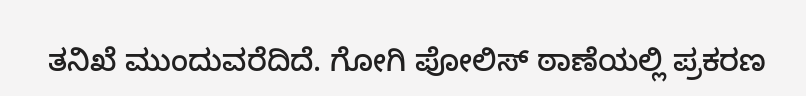ತನಿಖೆ ಮುಂದುವರೆದಿದೆ. ಗೋಗಿ ಪೋಲಿಸ್ ಠಾಣೆಯಲ್ಲಿ ಪ್ರಕರಣ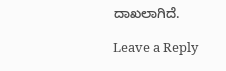ದಾಖಲಾಗಿದೆ.

Leave a Reply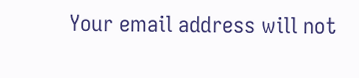Your email address will not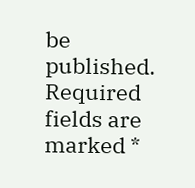be published. Required fields are marked *